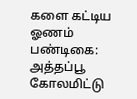களை கட்டிய ஓணம் பண்டிகை: அத்தப்பூ கோலமிட்டு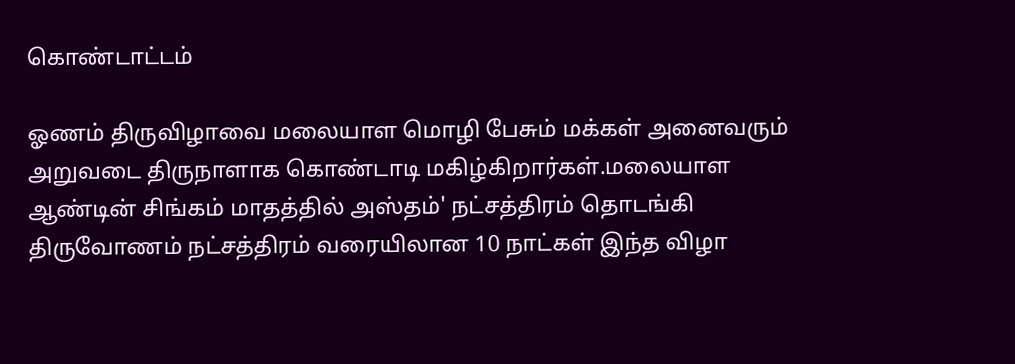கொண்டாட்டம்

ஓணம் திருவிழாவை மலையாள மொழி பேசும் மக்கள் அனைவரும் அறுவடை திருநாளாக கொண்டாடி மகிழ்கிறார்கள்.மலையாள ஆண்டின் சிங்கம் மாதத்தில் அஸ்தம்' நட்சத்திரம் தொடங்கி திருவோணம் நட்சத்திரம் வரையிலான 10 நாட்கள் இந்த விழா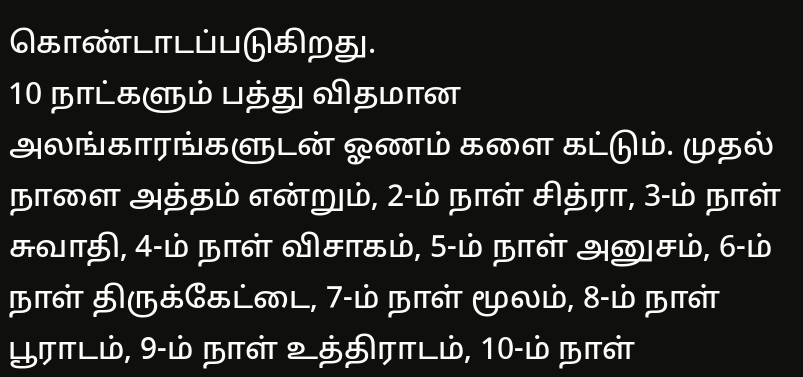கொண்டாடப்படுகிறது.
10 நாட்களும் பத்து விதமான அலங்காரங்களுடன் ஓணம் களை கட்டும். முதல் நாளை அத்தம் என்றும், 2-ம் நாள் சித்ரா, 3-ம் நாள் சுவாதி, 4-ம் நாள் விசாகம், 5-ம் நாள் அனுசம், 6-ம் நாள் திருக்கேட்டை, 7-ம் நாள் மூலம், 8-ம் நாள் பூராடம், 9-ம் நாள் உத்திராடம், 10-ம் நாள்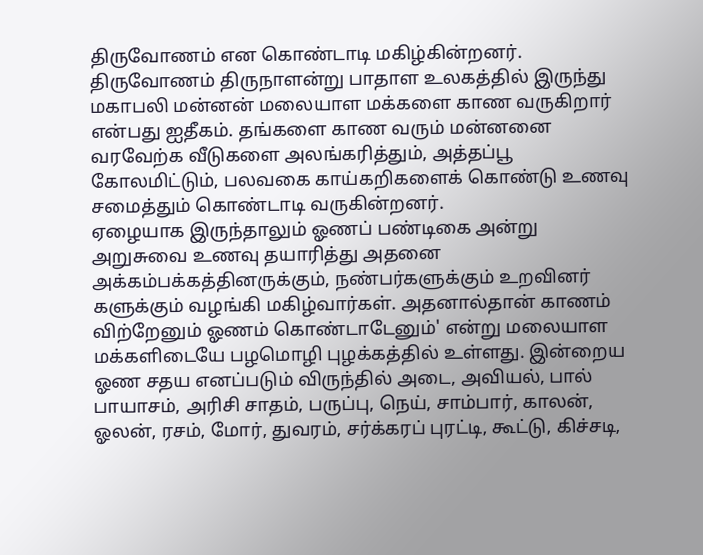திருவோணம் என கொண்டாடி மகிழ்கின்றனர்.
திருவோணம் திருநாளன்று பாதாள உலகத்தில் இருந்து மகாபலி மன்னன் மலையாள மக்களை காண வருகிறார் என்பது ஐதீகம். தங்களை காண வரும் மன்னனை வரவேற்க வீடுகளை அலங்கரித்தும், அத்தப்பூ கோலமிட்டும், பலவகை காய்கறிகளைக் கொண்டு உணவு சமைத்தும் கொண்டாடி வருகின்றனர்.
ஏழையாக இருந்தாலும் ஓணப் பண்டிகை அன்று அறுசுவை உணவு தயாரித்து அதனை அக்கம்பக்கத்தினருக்கும், நண்பர்களுக்கும் உறவினர் களுக்கும் வழங்கி மகிழ்வார்கள். அதனால்தான் காணம் விற்றேனும் ஓணம் கொண்டாடேனும்' என்று மலையாள மக்களிடையே பழமொழி புழக்கத்தில் உள்ளது. இன்றைய ஓண சதய எனப்படும் விருந்தில் அடை, அவியல், பால் பாயாசம், அரிசி சாதம், பருப்பு, நெய், சாம்பார், காலன், ஓலன், ரசம், மோர், துவரம், சர்க்கரப் புரட்டி, கூட்டு, கிச்சடி,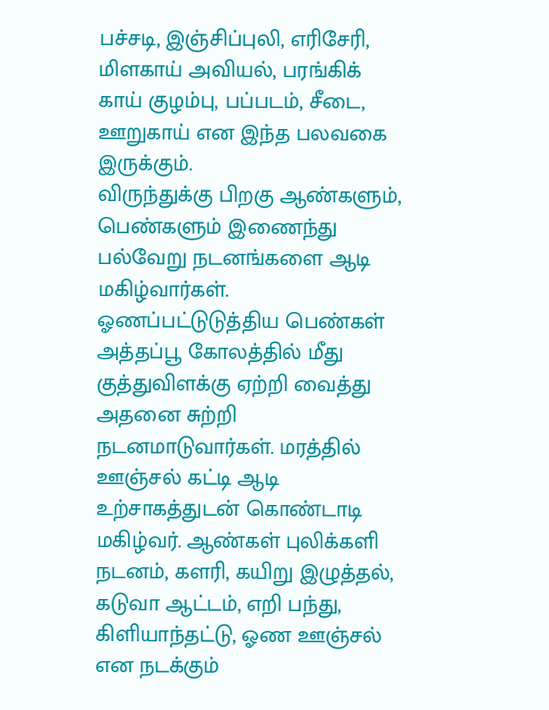பச்சடி, இஞ்சிப்புலி, எரிசேரி, மிளகாய் அவியல், பரங்கிக் காய் குழம்பு, பப்படம், சீடை, ஊறுகாய் என இந்த பலவகை இருக்கும்.
விருந்துக்கு பிறகு ஆண்களும், பெண்களும் இணைந்து பல்வேறு நடனங்களை ஆடி மகிழ்வார்கள். ஓணப்பட்டுடுத்திய பெண்கள் அத்தப்பூ கோலத்தில் மீது குத்துவிளக்கு ஏற்றி வைத்து அதனை சுற்றி நடனமாடுவார்கள். மரத்தில் ஊஞ்சல் கட்டி ஆடி உற்சாகத்துடன் கொண்டாடி மகிழ்வர். ஆண்கள் புலிக்களி நடனம், களரி, கயிறு இழுத்தல், கடுவா ஆட்டம், எறி பந்து, கிளியாந்தட்டு, ஓண ஊஞ்சல் என நடக்கும்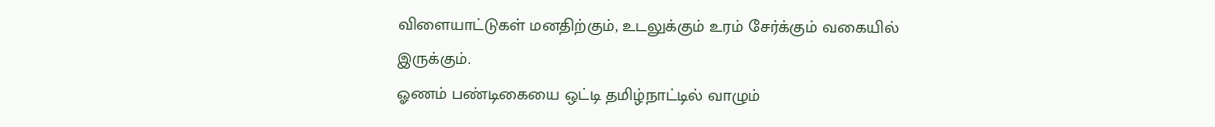விளையாட்டுகள் மனதிற்கும், உடலுக்கும் உரம் சேர்க்கும் வகையில் இருக்கும்.
ஓணம் பண்டிகையை ஒட்டி தமிழ்நாட்டில் வாழும்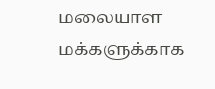மலையாள மக்களுக்காக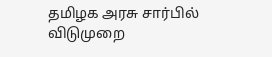தமிழக அரசு சார்பில் விடுமுறை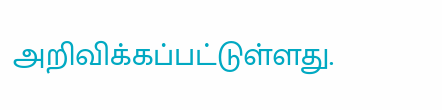அறிவிக்கப்பட்டுள்ளது.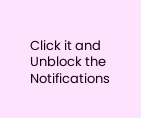Click it and Unblock the Notifications